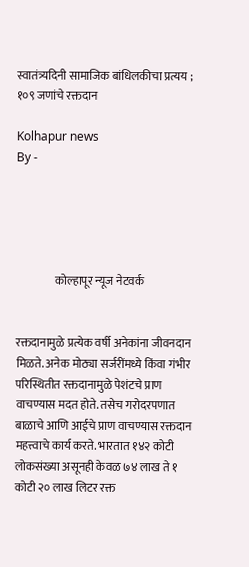स्वातंत्र्यदिनी सामाजिक बांधिलकीचा प्रत्यय ; १०९ जणांचे रक्तदान

Kolhapur news
By -





                 कोल्हापूर न्यूज नेटवर्क


रक्तदानामुळे प्रत्येक वर्षी अनेकांना जीवनदान मिळते. अनेक मोठ्या सर्जरींमध्ये किंवा गंभीर परिस्थितीत रक्तदानामुळे पेशंटचे प्राण वाचण्यास मदत होते. तसेच गरोदरपणात बाळाचे आणि आईचे प्राण वाचण्यास रक्तदान महत्त्वाचे कार्य करते. भारतात १४२ कोटी लोकसंख्या असूनही केवळ ७४ लाख ते १ कोटी २० लाख लिटर रक्त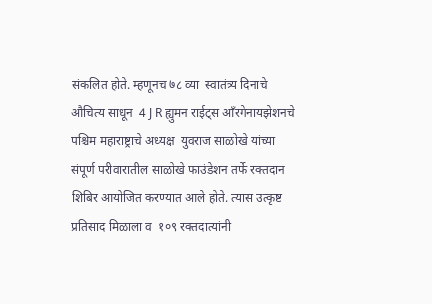संकलित होते. म्हणूनच ७८ व्या  स्वातंत्र्य दिनाचे औचित्य साधून  4 J R ह्युमन राईट्स आँरगेनायझेशनचे पश्चिम महाराष्ट्राचे अध्यक्ष  युवराज साळोखे यांच्या संपूर्ण परीवारातील साळोखे फाउंडेशन तर्फे रक्तदान शिबिर आयोजित करण्यात आले होते. त्यास उत्कृष्ट प्रतिसाद मिळाला व  १०९ रक्तदात्यांनी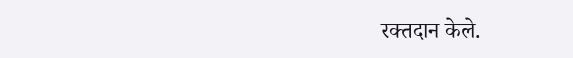रक्तदान केले.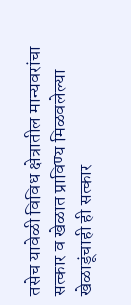तसेच यावेळी विविध क्षेत्रातील मान्यवरांचा सत्कार व खेळात प्राविण्य मिळवलेल्या खेळाडूंचाही ही सत्कार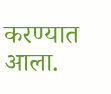करण्यात आला.